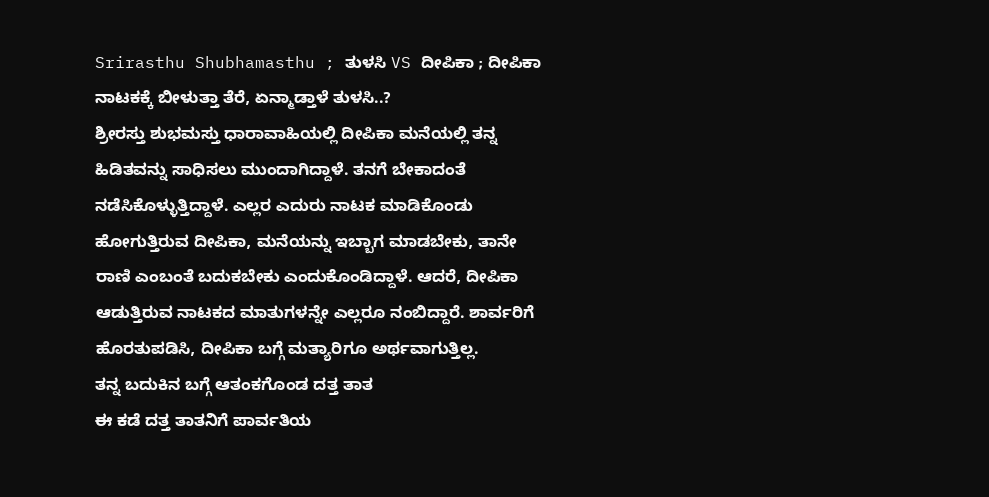Srirasthu Shubhamasthu ; ತುಳಸಿ VS ದೀಪಿಕಾ ; ದೀಪಿಕಾ ನಾಟಕಕ್ಕೆ ಬೀಳುತ್ತಾ ತೆರೆ, ಏನ್ಮಾಡ್ತಾಳೆ ತುಳಸಿ..?
ಶ್ರೀರಸ್ತು ಶುಭಮಸ್ತು ಧಾರಾವಾಹಿಯಲ್ಲಿ ದೀಪಿಕಾ ಮನೆಯಲ್ಲಿ ತನ್ನ ಹಿಡಿತವನ್ನು ಸಾಧಿಸಲು ಮುಂದಾಗಿದ್ದಾಳೆ. ತನಗೆ ಬೇಕಾದಂತೆ ನಡೆಸಿಕೊಳ್ಳುತ್ತಿದ್ದಾಳೆ. ಎಲ್ಲರ ಎದುರು ನಾಟಕ ಮಾಡಿಕೊಂಡು ಹೋಗುತ್ತಿರುವ ದೀಪಿಕಾ, ಮನೆಯನ್ನು ಇಬ್ಬಾಗ ಮಾಡಬೇಕು, ತಾನೇ ರಾಣಿ ಎಂಬಂತೆ ಬದುಕಬೇಕು ಎಂದುಕೊಂಡಿದ್ದಾಳೆ. ಆದರೆ, ದೀಪಿಕಾ ಆಡುತ್ತಿರುವ ನಾಟಕದ ಮಾತುಗಳನ್ನೇ ಎಲ್ಲರೂ ನಂಬಿದ್ದಾರೆ. ಶಾರ್ವರಿಗೆ ಹೊರತುಪಡಿಸಿ, ದೀಪಿಕಾ ಬಗ್ಗೆ ಮತ್ಯಾರಿಗೂ ಅರ್ಥವಾಗುತ್ತಿಲ್ಲ.
ತನ್ನ ಬದುಕಿನ ಬಗ್ಗೆ ಆತಂಕಗೊಂಡ ದತ್ತ ತಾತ
ಈ ಕಡೆ ದತ್ತ ತಾತನಿಗೆ ಪಾರ್ವತಿಯ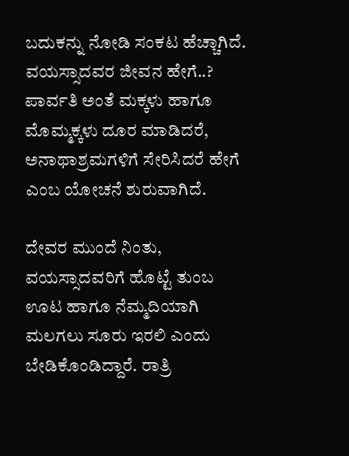ಬದುಕನ್ನು ನೋಡಿ ಸಂಕಟ ಹೆಚ್ಚಾಗಿದೆ. ವಯಸ್ಸಾದವರ ಜೀವನ ಹೇಗೆ..? ಪಾರ್ವತಿ ಅಂತೆ ಮಕ್ಕಳು ಹಾಗೂ ಮೊಮ್ಮಕ್ಕಳು ದೂರ ಮಾಡಿದರೆ, ಅನಾಥಾಶ್ರಮಗಳಿಗೆ ಸೇರಿಸಿದರೆ ಹೇಗೆ ಎಂಬ ಯೋಚನೆ ಶುರುವಾಗಿದೆ.

ದೇವರ ಮುಂದೆ ನಿಂತು, ವಯಸ್ಸಾದವರಿಗೆ ಹೊಟ್ಟೆ ತುಂಬ ಊಟ ಹಾಗೂ ನೆಮ್ಮದಿಯಾಗಿ ಮಲಗಲು ಸೂರು ಇರಲಿ ಎಂದು ಬೇಡಿಕೊಂಡಿದ್ದಾರೆ. ರಾತ್ರಿ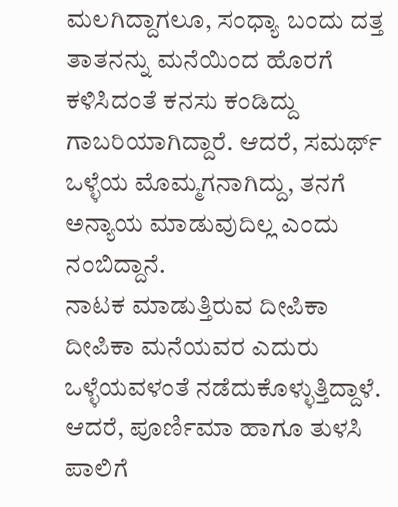ಮಲಗಿದ್ದಾಗಲೂ, ಸಂಧ್ಯಾ ಬಂದು ದತ್ತ ತಾತನನ್ನು ಮನೆಯಿಂದ ಹೊರಗೆ ಕಳಿಸಿದಂತೆ ಕನಸು ಕಂಡಿದ್ದು ಗಾಬರಿಯಾಗಿದ್ದಾರೆ. ಆದರೆ, ಸಮರ್ಥ್ ಒಳ್ಳೆಯ ಮೊಮ್ಮಗನಾಗಿದ್ದು, ತನಗೆ ಅನ್ಯಾಯ ಮಾಡುವುದಿಲ್ಲ ಎಂದು ನಂಬಿದ್ದಾನೆ.
ನಾಟಕ ಮಾಡುತ್ತಿರುವ ದೀಪಿಕಾ
ದೀಪಿಕಾ ಮನೆಯವರ ಎದುರು ಒಳ್ಳೆಯವಳಂತೆ ನಡೆದುಕೊಳ್ಳುತ್ತಿದ್ದಾಳೆ. ಆದರೆ, ಪೂರ್ಣಿಮಾ ಹಾಗೂ ತುಳಸಿ ಪಾಲಿಗೆ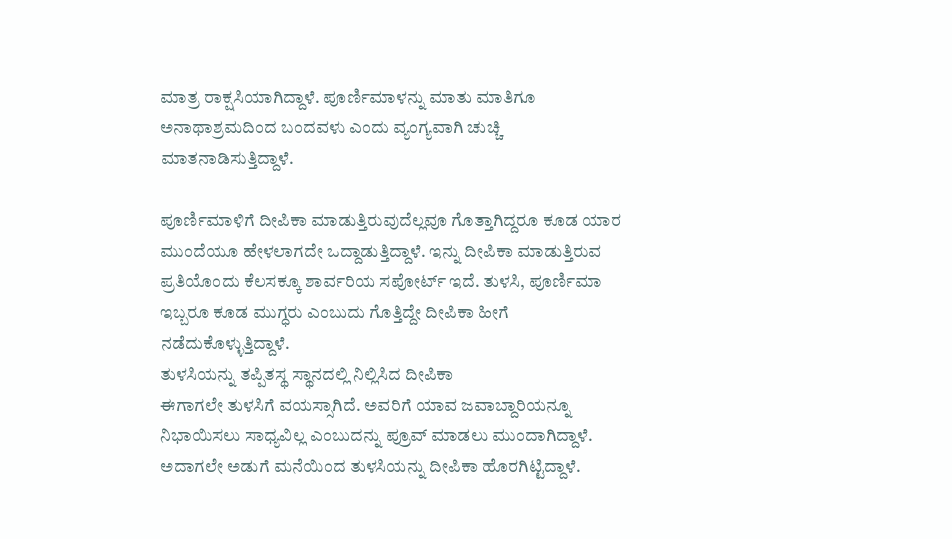ಮಾತ್ರ ರಾಕ್ಷಸಿಯಾಗಿದ್ದಾಳೆ. ಪೂರ್ಣಿಮಾಳನ್ನು ಮಾತು ಮಾತಿಗೂ ಅನಾಥಾಶ್ರಮದಿಂದ ಬಂದವಳು ಎಂದು ವ್ಯಂಗ್ಯವಾಗಿ ಚುಚ್ಚಿ ಮಾತನಾಡಿಸುತ್ತಿದ್ದಾಳೆ.

ಪೂರ್ಣಿಮಾಳಿಗೆ ದೀಪಿಕಾ ಮಾಡುತ್ತಿರುವುದೆಲ್ಲವೂ ಗೊತ್ತಾಗಿದ್ದರೂ ಕೂಡ ಯಾರ ಮುಂದೆಯೂ ಹೇಳಲಾಗದೇ ಒದ್ದಾಡುತ್ತಿದ್ದಾಳೆ. ಇನ್ನು ದೀಪಿಕಾ ಮಾಡುತ್ತಿರುವ ಪ್ರತಿಯೊಂದು ಕೆಲಸಕ್ಕೂ ಶಾರ್ವರಿಯ ಸಪೋರ್ಟ್ ಇದೆ. ತುಳಸಿ, ಪೂರ್ಣಿಮಾ ಇಬ್ಬರೂ ಕೂಡ ಮುಗ್ಧರು ಎಂಬುದು ಗೊತ್ತಿದ್ದೇ ದೀಪಿಕಾ ಹೀಗೆ ನಡೆದುಕೊಳ್ಳುತ್ತಿದ್ದಾಳೆ.
ತುಳಸಿಯನ್ನು ತಪ್ಪಿತಸ್ಥ ಸ್ಥಾನದಲ್ಲಿ ನಿಲ್ಲಿಸಿದ ದೀಪಿಕಾ
ಈಗಾಗಲೇ ತುಳಸಿಗೆ ವಯಸ್ಸಾಗಿದೆ. ಅವರಿಗೆ ಯಾವ ಜವಾಬ್ದಾರಿಯನ್ನೂ ನಿಭಾಯಿಸಲು ಸಾಧ್ಯವಿಲ್ಲ ಎಂಬುದನ್ನು ಪ್ರೂವ್ ಮಾಡಲು ಮುಂದಾಗಿದ್ದಾಳೆ. ಅದಾಗಲೇ ಅಡುಗೆ ಮನೆಯಿಂದ ತುಳಸಿಯನ್ನು ದೀಪಿಕಾ ಹೊರಗಿಟ್ಟಿದ್ದಾಳೆ.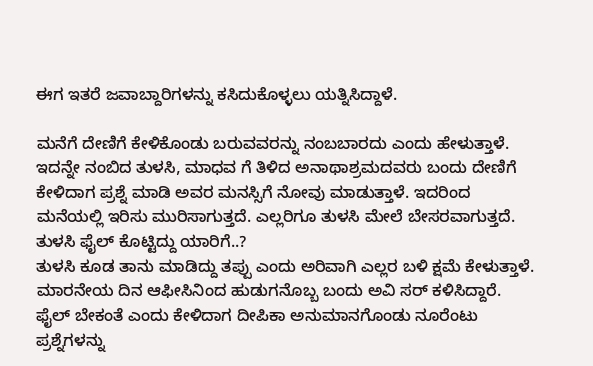ಈಗ ಇತರೆ ಜವಾಬ್ದಾರಿಗಳನ್ನು ಕಸಿದುಕೊಳ್ಳಲು ಯತ್ನಿಸಿದ್ದಾಳೆ.

ಮನೆಗೆ ದೇಣಿಗೆ ಕೇಳಿಕೊಂಡು ಬರುವವರನ್ನು ನಂಬಬಾರದು ಎಂದು ಹೇಳುತ್ತಾಳೆ. ಇದನ್ನೇ ನಂಬಿದ ತುಳಸಿ, ಮಾಧವ ಗೆ ತಿಳಿದ ಅನಾಥಾಶ್ರಮದವರು ಬಂದು ದೇಣಿಗೆ ಕೇಳಿದಾಗ ಪ್ರಶ್ನೆ ಮಾಡಿ ಅವರ ಮನಸ್ಸಿಗೆ ನೋವು ಮಾಡುತ್ತಾಳೆ. ಇದರಿಂದ ಮನೆಯಲ್ಲಿ ಇರಿಸು ಮುರಿಸಾಗುತ್ತದೆ. ಎಲ್ಲರಿಗೂ ತುಳಸಿ ಮೇಲೆ ಬೇಸರವಾಗುತ್ತದೆ.
ತುಳಸಿ ಫೈಲ್ ಕೊಟ್ಟಿದ್ದು ಯಾರಿಗೆ..?
ತುಳಸಿ ಕೂಡ ತಾನು ಮಾಡಿದ್ದು ತಪ್ಪು ಎಂದು ಅರಿವಾಗಿ ಎಲ್ಲರ ಬಳಿ ಕ್ಷಮೆ ಕೇಳುತ್ತಾಳೆ. ಮಾರನೇಯ ದಿನ ಆಫೀಸಿನಿಂದ ಹುಡುಗನೊಬ್ಬ ಬಂದು ಅವಿ ಸರ್ ಕಳಿಸಿದ್ದಾರೆ. ಫೈಲ್ ಬೇಕಂತೆ ಎಂದು ಕೇಳಿದಾಗ ದೀಪಿಕಾ ಅನುಮಾನಗೊಂಡು ನೂರೆಂಟು ಪ್ರಶ್ನೆಗಳನ್ನು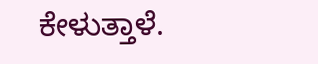ಕೇಳುತ್ತಾಳೆ.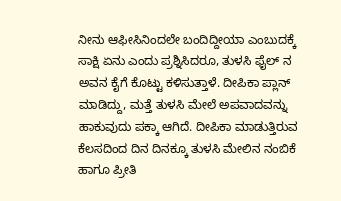ನೀನು ಆಫೀಸಿನಿಂದಲೇ ಬಂದಿದ್ದೀಯಾ ಎಂಬುದಕ್ಕೆ ಸಾಕ್ಷಿ ಏನು ಎಂದು ಪ್ರಶ್ನಿಸಿದರೂ, ತುಳಸಿ ಫೈಲ್ ನ ಅವನ ಕೈಗೆ ಕೊಟ್ಟು ಕಳಿಸುತ್ತಾಳೆ. ದೀಪಿಕಾ ಪ್ಲಾನ್ ಮಾಡಿದ್ದು, ಮತ್ತೆ ತುಳಸಿ ಮೇಲೆ ಅಪವಾದವನ್ನು ಹಾಕುವುದು ಪಕ್ಕಾ ಆಗಿದೆ. ದೀಪಿಕಾ ಮಾಡುತ್ತಿರುವ ಕೆಲಸದಿಂದ ದಿನ ದಿನಕ್ಕೂ ತುಳಸಿ ಮೇಲಿನ ನಂಬಿಕೆ ಹಾಗೂ ಪ್ರೀತಿ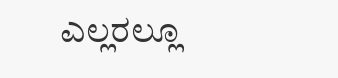ಎಲ್ಲರಲ್ಲೂ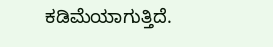ಕಡಿಮೆಯಾಗುತ್ತಿದೆ.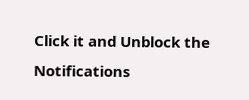Click it and Unblock the Notifications